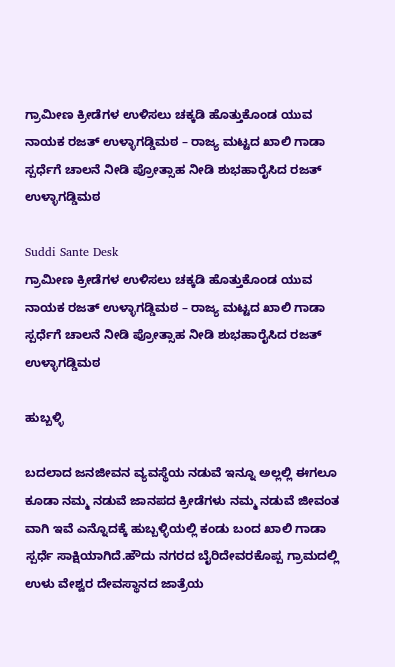ಗ್ರಾಮೀಣ ಕ್ರೀಡೆಗಳ ಉಳಿಸಲು ಚಕ್ಕಡಿ ಹೊತ್ತುಕೊಂಡ ಯುವ ನಾಯಕ ರಜತ್ ಉಳ್ಳಾಗಡ್ಡಿಮಠ – ರಾಜ್ಯ ಮಟ್ಟದ ಖಾಲಿ ಗಾಡಾ ಸ್ಪರ್ಧೆಗೆ ಚಾಲನೆ ನೀಡಿ ಪ್ರೋತ್ಸಾಹ ನೀಡಿ ಶುಭಹಾರೈಸಿದ ರಜತ್ ಉಳ್ಳಾಗಡ್ಡಿಮಠ

Suddi Sante Desk
ಗ್ರಾಮೀಣ ಕ್ರೀಡೆಗಳ ಉಳಿಸಲು ಚಕ್ಕಡಿ ಹೊತ್ತುಕೊಂಡ ಯುವ ನಾಯಕ ರಜತ್ ಉಳ್ಳಾಗಡ್ಡಿಮಠ – ರಾಜ್ಯ ಮಟ್ಟದ ಖಾಲಿ ಗಾಡಾ ಸ್ಪರ್ಧೆಗೆ ಚಾಲನೆ ನೀಡಿ ಪ್ರೋತ್ಸಾಹ ನೀಡಿ ಶುಭಹಾರೈಸಿದ ರಜತ್ ಉಳ್ಳಾಗಡ್ಡಿಮಠ

ಹುಬ್ಬಳ್ಳಿ

ಬದಲಾದ ಜನಜೀವನ ವ್ಯವಸ್ಥೆಯ ನಡುವೆ ಇನ್ನೂ ಅಲ್ಲಲ್ಲಿ ಈಗಲೂ ಕೂಡಾ ನಮ್ಮ ನಡುವೆ ಜಾನಪದ ಕ್ರೀಡೆಗಳು ನಮ್ಮ ನಡುವೆ ಜೀವಂತ ವಾಗಿ ಇವೆ ಎನ್ನೊದಕ್ಕೆ ಹುಬ್ಬಳ್ಳಿಯಲ್ಲಿ ಕಂಡು ಬಂದ ಖಾಲಿ ಗಾಡಾ ಸ್ಪರ್ಧೆ ಸಾಕ್ಷಿಯಾಗಿದೆ.ಹೌದು ನಗರದ ಬೈರಿದೇವರಕೊಪ್ಪ ಗ್ರಾಮದಲ್ಲಿ ಉಳು ವೇಶ್ವರ ದೇವಸ್ಥಾನದ ಜಾತ್ರೆಯ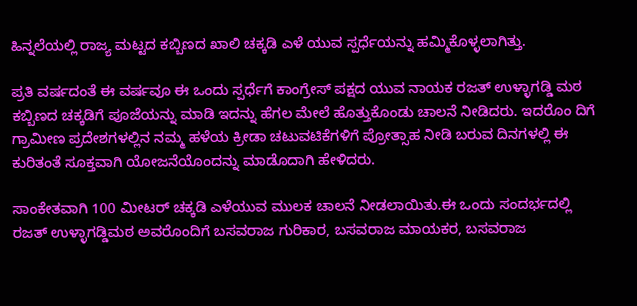ಹಿನ್ನಲೆಯಲ್ಲಿ ರಾಜ್ಯ ಮಟ್ಟದ ಕಬ್ಬಿಣದ ಖಾಲಿ ಚಕ್ಕಡಿ ಎಳೆ ಯುವ ಸ್ಪರ್ಧೆಯನ್ನು ಹಮ್ಮಿಕೊಳ್ಳಲಾಗಿತ್ತು.

ಪ್ರತಿ ವರ್ಷದಂತೆ ಈ ವರ್ಷವೂ ಈ ಒಂದು ಸ್ಪರ್ಧೆಗೆ ಕಾಂಗ್ರೇಸ್ ಪಕ್ಷದ ಯುವ ನಾಯಕ ರಜತ್ ಉಳ್ಳಾಗಡ್ಡಿ ಮಠ ಕಬ್ಬಿಣದ ಚಕ್ಕಡಿಗೆ ಪೂಜೆಯನ್ನು ಮಾಡಿ ಇದನ್ನು ಹೆಗಲ ಮೇಲೆ ಹೊತ್ತುಕೊಂಡು ಚಾಲನೆ ನೀಡಿದರು. ಇದರೊಂ ದಿಗೆ ಗ್ರಾಮೀಣ ಪ್ರದೇಶಗಳಲ್ಲಿನ ನಮ್ಮ ಹಳೆಯ ಕ್ರೀಡಾ ಚಟುವಟಿಕೆಗಳಿಗೆ ಪ್ರೋತ್ಸಾಹ ನೀಡಿ ಬರುವ ದಿನಗಳಲ್ಲಿ ಈ ಕುರಿತಂತೆ ಸೂಕ್ತವಾಗಿ ಯೋಜನೆಯೊಂದನ್ನು ಮಾಡೊದಾಗಿ ಹೇಳಿದರು.

ಸಾಂಕೇತವಾಗಿ 100 ಮೀಟರ್ ಚಕ್ಕಡಿ ಎಳೆಯುವ ಮುಲಕ ಚಾಲನೆ ನೀಡಲಾಯಿತು.ಈ ಒಂದು ಸಂದರ್ಭದಲ್ಲಿ ರಜತ್ ಉಳ್ಳಾಗಡ್ಡಿಮಠ ಅವರೊಂದಿಗೆ ಬಸವರಾಜ ಗುರಿಕಾರ, ಬಸವರಾಜ ಮಾಯಕರ, ಬಸವರಾಜ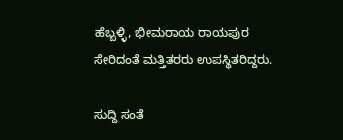ಹೆಬ್ಬಳ್ಳಿ, ಭೀಮರಾಯ ರಾಯಪುರ ಸೇರಿದಂತೆ ಮತ್ತಿತರರು ಉಪಸ್ಥಿತರಿದ್ದರು.

ಸುದ್ದಿ ಸಂತೆ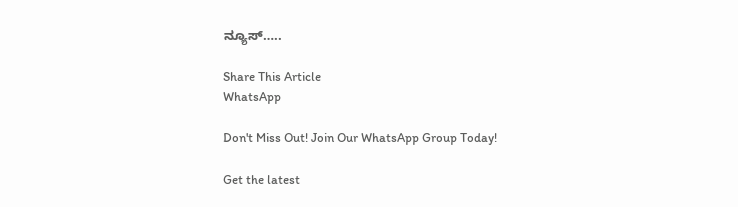ನ್ಯೂಸ್…..

Share This Article
WhatsApp

Don't Miss Out! Join Our WhatsApp Group Today!

Get the latest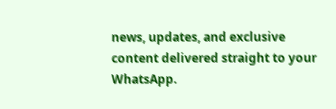news, updates, and exclusive content delivered straight to your WhatsApp.